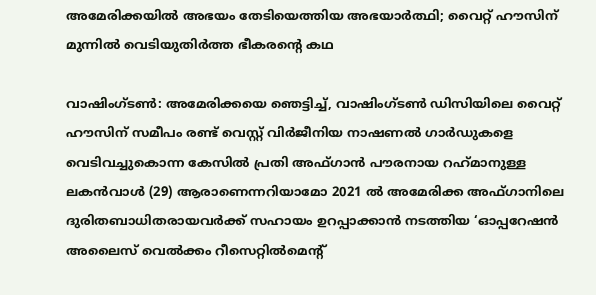അമേരിക്കയില്‍ അഭയം തേടിയെത്തിയ അഭയാര്‍ത്ഥി; വൈറ്റ് ഹൗസിന് മുന്നില്‍ വെടിയുതിര്‍ത്ത ഭീകരന്റെ കഥ

വാഷിംഗ്ടണ്‍: അമേരിക്കയെ ഞെട്ടിച്ച്, വാഷിംഗ്ടണ്‍ ഡിസിയിലെ വൈറ്റ് ഹൗസിന് സമീപം രണ്ട് വെസ്റ്റ് വിര്‍ജീനിയ നാഷണല്‍ ഗാര്‍ഡുകളെ വെടിവച്ചുകൊന്ന കേസില്‍ പ്രതി അഫ്ഗാന്‍ പൗരനായ റഹ്‌മാനുള്ള ലകന്‍വാള്‍ (29) ആരാണെന്നറിയാമോ 2021 ല്‍ അമേരിക്ക അഫ്ഗാനിലെ ദുരിതബാധിതരായവര്‍ക്ക് സഹായം ഉറപ്പാക്കാന്‍ നടത്തിയ ‘ഓപ്പറേഷന്‍ അലൈസ് വെല്‍ക്കം റീസെറ്റില്‍മെന്റ്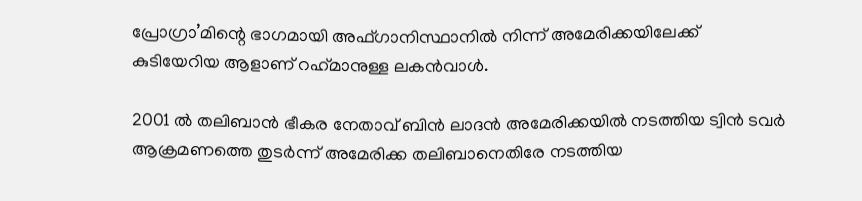പ്രോഗ്രാ’മിന്റെ ഭാഗമായി അഫ്ഗാനിസ്ഥാനില്‍ നിന്ന് അമേരിക്കയിലേക്ക് കുടിയേറിയ ആളാണ് റഹ്‌മാനുള്ള ലകന്‍വാള്‍.

2001 ല്‍ തലിബാന്‍ ഭീകര നേതാവ് ബിന്‍ ലാദന്‍ അമേരിക്കയില്‍ നടത്തിയ ട്വിന്‍ ടവര്‍ ആക്രമണത്തെ തുടര്‍ന്ന് അമേരിക്ക തലിബാനെതിരേ നടത്തിയ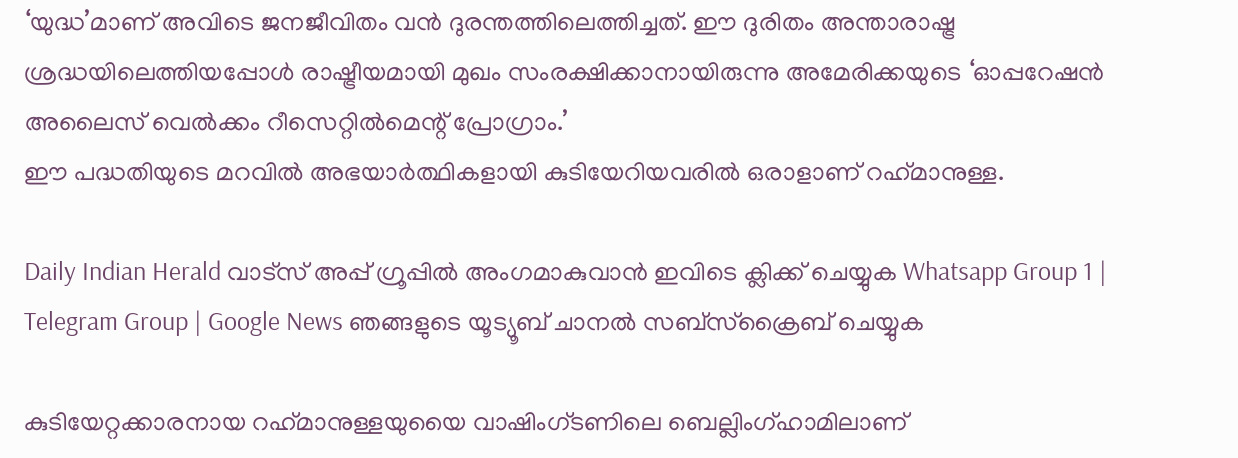‘യുദ്ധ’മാണ് അവിടെ ജനജീവിതം വന്‍ ദുരന്തത്തിലെത്തിച്ചത്. ഈ ദുരിതം അന്താരാഷ്ട്ര ശ്രദ്ധയിലെത്തിയപ്പോള്‍ രാഷ്ട്രീയമായി മുഖം സംരക്ഷിക്കാനായിരുന്നു അമേരിക്കയുടെ ‘ഓപ്പറേഷന്‍ അലൈസ് വെല്‍ക്കം റീസെറ്റില്‍മെന്റ് പ്രോഗ്രാം.’
ഈ പദ്ധതിയുടെ മറവില്‍ അഭയാര്‍ത്ഥികളായി കുടിയേറിയവരില്‍ ഒരാളാണ് റഹ്‌മാനുള്ള.

Daily Indian Herald വാട്സ് അപ്പ് ഗ്രൂപ്പിൽ അംഗമാകുവാൻ ഇവിടെ ക്ലിക്ക് ചെയ്യുക Whatsapp Group 1 | Telegram Group | Google News ഞങ്ങളുടെ യൂട്യൂബ് ചാനൽ സബ്സ്ക്രൈബ് ചെയ്യുക

കുടിയേറ്റക്കാരനായ റഹ്‌മാനുള്ളയുയൈ വാഷിംഗ്ടണിലെ ബെല്ലിംഗ്ഹാമിലാണ്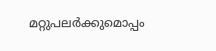മറ്റുപലര്‍ക്കുമൊപ്പം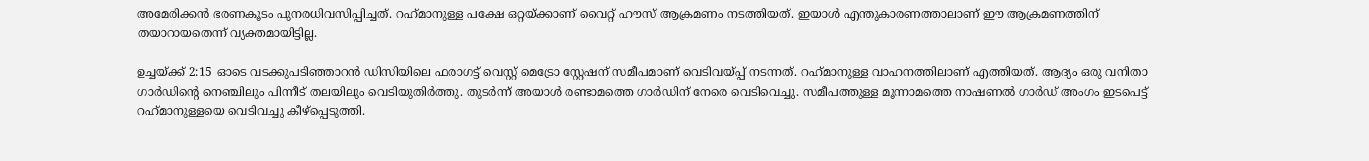അമേരിക്കന്‍ ഭരണകൂടം പുനരധിവസിപ്പിച്ചത്. റഹ്‌മാനുള്ള പക്ഷേ ഒറ്റയ്ക്കാണ് വൈറ്റ് ഹൗസ് ആക്രമണം നടത്തിയത്. ഇയാള്‍ എന്തുകാരണത്താലാണ് ഈ ആക്രമണത്തിന് തയാറായതെന്ന് വ്യക്തമായിട്ടില്ല.

ഉച്ചയ്ക്ക് 2:15 ഓടെ വടക്കുപടിഞ്ഞാറന്‍ ഡിസിയിലെ ഫരാഗട്ട് വെസ്റ്റ് മെട്രോ സ്റ്റേഷന് സമീപമാണ് വെടിവയ്പ്പ് നടന്നത്. റഹ്‌മാനുള്ള വാഹനത്തിലാണ് എത്തിയത്. ആദ്യം ഒരു വനിതാ ഗാര്‍ഡിന്റെ നെഞ്ചിലും പിന്നീട് തലയിലും വെടിയുതിര്‍ത്തു. തുടര്‍ന്ന് അയാള്‍ രണ്ടാമത്തെ ഗാര്‍ഡിന് നേരെ വെടിവെച്ചു. സമീപത്തുള്ള മൂന്നാമത്തെ നാഷണല്‍ ഗാര്‍ഡ് അംഗം ഇടപെട്ട് റഹ്‌മാനുള്ളയെ വെടിവച്ചു കീഴ്പ്പെടുത്തി.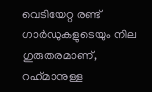വെടിയേറ്റ രണ്ട് ഗാര്‍ഡുകളുടെയും നില ഗുരുതരമാണ്, റഹ്‌മാനുള്ള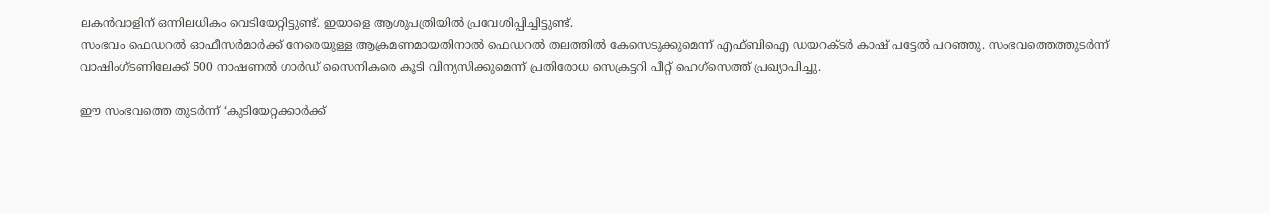ലകന്‍വാളിന് ഒന്നിലധികം വെടിയേറ്റിട്ടുണ്ട്. ഇയാളെ ആശുപത്രിയില്‍ പ്രവേശിപ്പിച്ചിട്ടുണ്ട്.
സംഭവം ഫെഡറല്‍ ഓഫീസര്‍മാര്‍ക്ക് നേരെയുള്ള ആക്രമണമായതിനാല്‍ ഫെഡറല്‍ തലത്തില്‍ കേസെടുക്കുമെന്ന് എഫ്ബിഐ ഡയറക്ടര്‍ കാഷ് പട്ടേല്‍ പറഞ്ഞു. സംഭവത്തെത്തുടര്‍ന്ന് വാഷിംഗ്ടണിലേക്ക് 500 നാഷണല്‍ ഗാര്‍ഡ് സൈനികരെ കൂടി വിന്യസിക്കുമെന്ന് പ്രതിരോധ സെക്രട്ടറി പീറ്റ് ഹെഗ്സെത്ത് പ്രഖ്യാപിച്ചു.

ഈ സംഭവത്തെ തുടര്‍ന്ന് ‘കുടിയേറ്റക്കാര്‍ക്ക്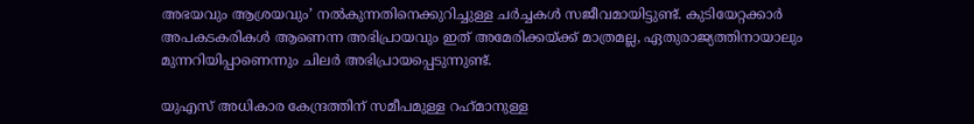അഭയവും ആശ്രയവും’ നല്‍കുന്നതിനെക്കുറിച്ചുള്ള ചര്‍ച്ചകള്‍ സജീവമായിട്ടുണ്ട്. കുടിയേറ്റക്കാര്‍ അപകടകരികള്‍ ആണെന്ന അഭിപ്രായവും ഇത് അമേരിക്കയ്ക്ക് മാത്രമല്ല, ഏതുരാജ്യത്തിനായാലും മുന്നറിയിപ്പാണെന്നും ചിലര്‍ അഭിപ്രായപ്പെടുന്നുണ്ട്.

യുഎസ് അധികാര കേന്ദ്രത്തിന് സമീപമുള്ള റഹ്‌മാനുള്ള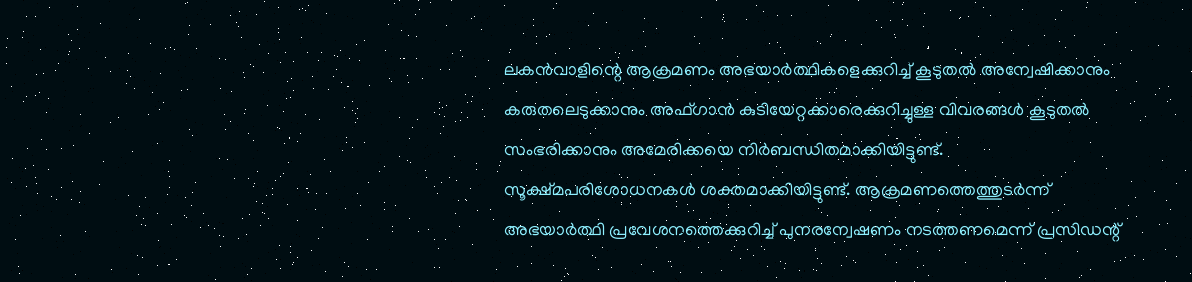ലകന്‍വാളിന്റെ ആക്രമണം അഭയാര്‍ത്ഥികളെക്കുറിച്ച് കൂടുതല്‍ അന്വേഷിക്കാനും കരുതലെടുക്കാനും അഫ്ഗാന്‍ കുടിയേറ്റക്കാരെക്കുറിച്ചുള്ള വിവരങ്ങള്‍ കൂടുതല്‍ സംഭരിക്കാനും അമേരിക്കയെ നിര്‍ബന്ധിതമാക്കിയിട്ടുണ്ട്. സൂക്ഷ്മപരിശോധനകള്‍ ശക്തമാക്കിയിട്ടുണ്ട്. ആക്രമണത്തെത്തുടര്‍ന്ന് അഭയാര്‍ത്ഥി പ്രവേശനത്തെക്കുറിച്ച് പുനരന്വേഷണം നടത്തണമെന്ന് പ്രസിഡന്റ്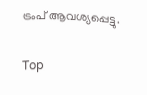ട്രംപ് ആവശ്യപ്പെട്ടു.

Top